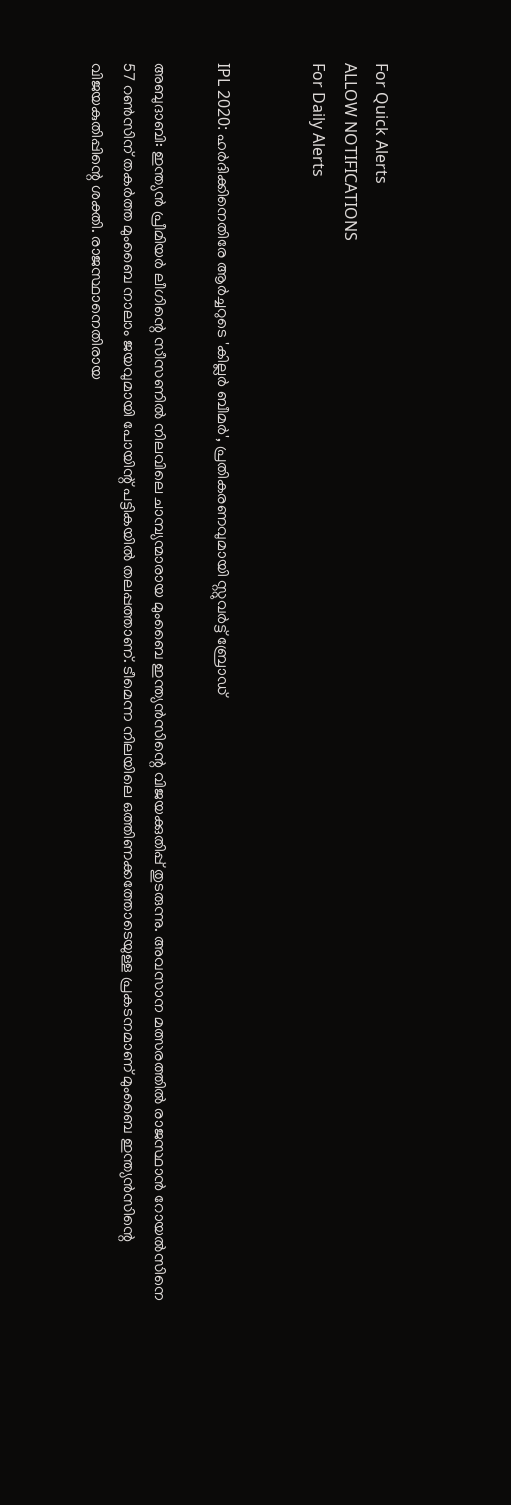For Quick Alerts
ALLOW NOTIFICATIONS
For Daily Alerts


IPL 2020: ഹര്‍ദിക്കിനെതിരേ ആര്‍ച്ചറുടെ 'കില്ലര്‍ ബീമര്‍', പ്രതികരണവുമായി സ്റ്റുവര്‍ട്ട് ബ്രോഡ്

അബുദാബി: ഇന്ത്യന്‍ പ്രീമിയര്‍ ലീഗിന്റെ സീസണില്‍ നിലവിലെ ചാമ്പ്യന്മാരായ മുംബൈ ഇന്ത്യന്‍സിന്റെ വിജയക്കുതിപ്പ് തുടരുന്നു. അവസാന മത്സരത്തില്‍ രാജസ്ഥാന്‍ റോയല്‍സിനെ 57 റണ്‍സിന് തകര്‍ത്ത മുംബൈ നാലാം ജയവുമായി പോയിന്റ് പട്ടികയില്‍ തലപ്പത്താണ്. ടീമെന്ന നിലയിലെ ഒത്തിണക്കത്തോടെയുള്ള പ്രകടനമാണ് മുംബൈ ഇന്ത്യന്‍സിന്റെ വിജയകുതിപ്പിന്റെ ശക്തി. രാജസ്ഥാനെതിരായ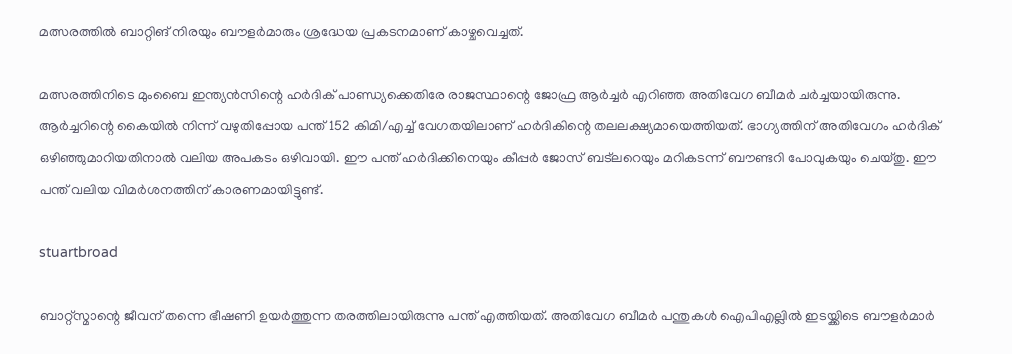മത്സരത്തില്‍ ബാറ്റിങ് നിരയും ബൗളര്‍മാരും ശ്രദ്ധേയ പ്രകടനമാണ് കാഴ്ചവെച്ചത്.

മത്സരത്തിനിടെ മുംബൈ ഇന്ത്യന്‍സിന്റെ ഹര്‍ദിക് പാണ്ഡ്യക്കെതിരേ രാജസ്ഥാന്റെ ജോഫ്ര ആര്‍ച്ചര്‍ എറിഞ്ഞ അതിവേഗ ബീമര്‍ ചര്‍ച്ചയായിരുന്നു. ആര്‍ച്ചറിന്റെ കൈയില്‍ നിന്ന് വഴുതിപ്പോയ പന്ത് 152 കിമി/എച്ച് വേഗതയിലാണ് ഹര്‍ദികിന്റെ തലലക്ഷ്യമായെത്തിയത്. ഭാഗ്യത്തിന് അതിവേഗം ഹര്‍ദിക് ഒഴിഞ്ഞുമാറിയതിനാല്‍ വലിയ അപകടം ഒഴിവായി. ഈ പന്ത് ഹര്‍ദിക്കിനെയും കീപ്പര്‍ ജോസ് ബട്‌ലറെയും മറികടന്ന് ബൗണ്ടറി പോവുകയും ചെയ്തു. ഈ പന്ത് വലിയ വിമര്‍ശനത്തിന് കാരണമായിട്ടുണ്ട്.

stuartbroad

ബാറ്റ്‌സ്മാന്റെ ജീവന് തന്നെ ഭീഷണി ഉയര്‍ത്തുന്ന തരത്തിലായിരുന്നു പന്ത് എത്തിയത്. അതിവേഗ ബീമര്‍ പന്തുകള്‍ ഐപിഎല്ലില്‍ ഇടയ്ക്കിടെ ബൗളര്‍മാര്‍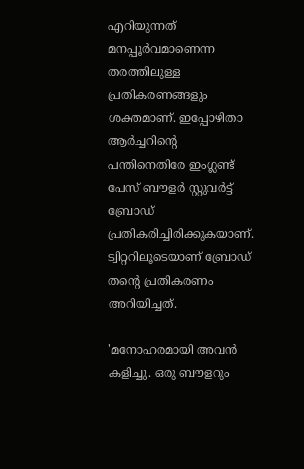എറിയുന്നത് മനപ്പൂര്‍വമാണെന്ന തരത്തിലുള്ള പ്രതികരണങ്ങളും ശക്തമാണ്. ഇപ്പോഴിതാ ആര്‍ച്ചറിന്റെ പന്തിനെതിരേ ഇംഗ്ലണ്ട് പേസ് ബൗളര്‍ സ്റ്റുവര്‍ട്ട് ബ്രോഡ് പ്രതികരിച്ചിരിക്കുകയാണ്. ട്വിറ്ററിലൂടെയാണ് ബ്രോഡ് തന്റെ പ്രതികരണം അറിയിച്ചത്.

'മനോഹരമായി അവന്‍ കളിച്ചു. ഒരു ബൗളറും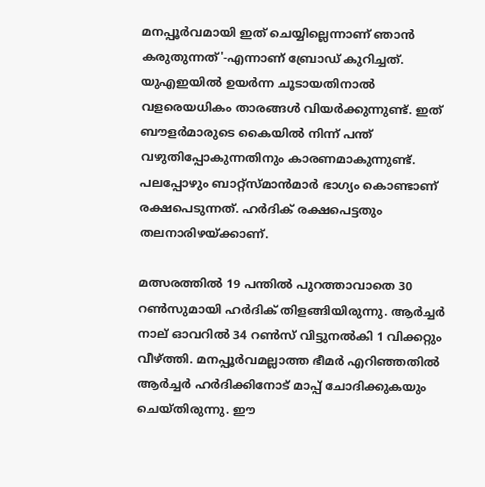മനപ്പൂര്‍വമായി ഇത് ചെയ്യില്ലെന്നാണ് ഞാന്‍ കരുതുന്നത്'-എന്നാണ് ബ്രോഡ് കുറിച്ചത്. യുഎഇയില്‍ ഉയര്‍ന്ന ചൂടായതിനാല്‍ വളരെയധികം താരങ്ങള്‍ വിയര്‍ക്കുന്നുണ്ട്. ഇത് ബൗളര്‍മാരുടെ കൈയില്‍ നിന്ന് പന്ത് വഴുതിപ്പോകുന്നതിനും കാരണമാകുന്നുണ്ട്. പലപ്പോഴും ബാറ്റ്‌സ്മാന്‍മാര്‍ ഭാഗ്യം കൊണ്ടാണ് രക്ഷപെടുന്നത്. ഹര്‍ദിക് രക്ഷപെട്ടതും തലനാരിഴയ്ക്കാണ്.

മത്സരത്തില്‍ 19 പന്തില്‍ പുറത്താവാതെ 30 റണ്‍സുമായി ഹര്‍ദിക് തിളങ്ങിയിരുന്നു. ആര്‍ച്ചര്‍ നാല് ഓവറില്‍ 34 റണ്‍സ് വിട്ടുനല്‍കി 1 വിക്കറ്റും വീഴ്ത്തി. മനപ്പൂര്‍വമല്ലാത്ത ഭീമര്‍ എറിഞ്ഞതില്‍ ആര്‍ച്ചര്‍ ഹര്‍ദിക്കിനോട് മാപ്പ് ചോദിക്കുകയും ചെയ്തിരുന്നു. ഈ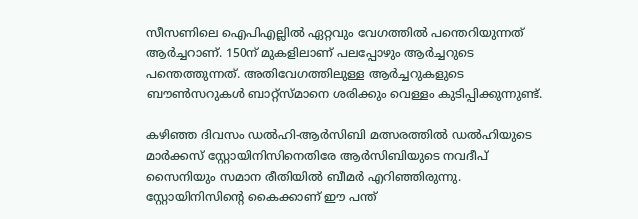സീസണിലെ ഐപിഎല്ലില്‍ ഏറ്റവും വേഗത്തില്‍ പന്തെറിയുന്നത് ആര്‍ച്ചറാണ്. 150ന് മുകളിലാണ് പലപ്പോഴും ആര്‍ച്ചറുടെ പന്തെത്തുന്നത്. അതിവേഗത്തിലുള്ള ആര്‍ച്ചറുകളുടെ ബൗണ്‍സറുകള്‍ ബാറ്റ്‌സ്മാനെ ശരിക്കും വെള്ളം കുടിപ്പിക്കുന്നുണ്ട്.

കഴിഞ്ഞ ദിവസം ഡല്‍ഹി-ആര്‍സിബി മത്സരത്തില്‍ ഡല്‍ഹിയുടെ മാര്‍ക്കസ് സ്റ്റോയിനിസിനെതിരേ ആര്‍സിബിയുടെ നവദീപ് സൈനിയും സമാന രീതിയില്‍ ബീമര്‍ എറിഞ്ഞിരുന്നു. സ്റ്റോയിനിസിന്റെ കൈക്കാണ് ഈ പന്ത്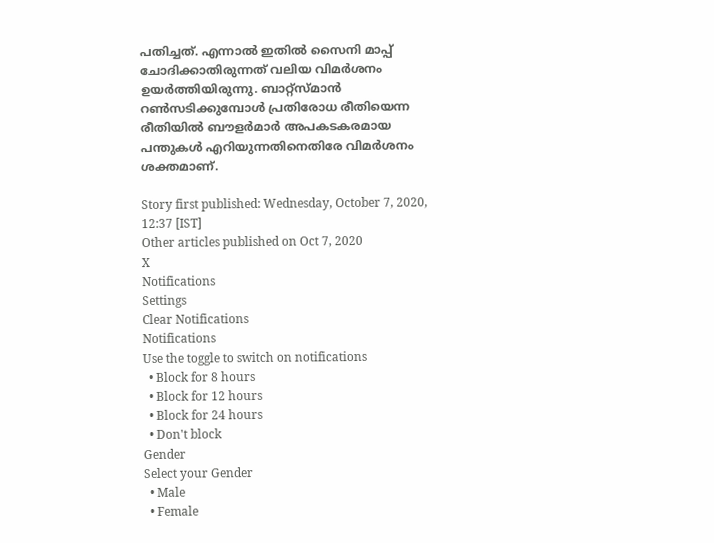പതിച്ചത്. എന്നാല്‍ ഇതില്‍ സൈനി മാപ്പ് ചോദിക്കാതിരുന്നത് വലിയ വിമര്‍ശനം ഉയര്‍ത്തിയിരുന്നു. ബാറ്റ്‌സ്മാന്‍ റണ്‍സടിക്കുമ്പോള്‍ പ്രതിരോധ രീതിയെന്ന രീതിയില്‍ ബൗളര്‍മാര്‍ അപകടകരമായ പന്തുകള്‍ എറിയുന്നതിനെതിരേ വിമര്‍ശനം ശക്തമാണ്.

Story first published: Wednesday, October 7, 2020, 12:37 [IST]
Other articles published on Oct 7, 2020
X
Notifications
Settings
Clear Notifications
Notifications
Use the toggle to switch on notifications
  • Block for 8 hours
  • Block for 12 hours
  • Block for 24 hours
  • Don't block
Gender
Select your Gender
  • Male
  • Female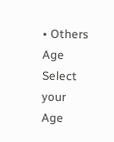• Others
Age
Select your Age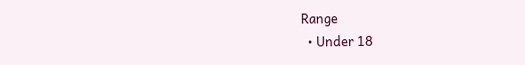Range
  • Under 18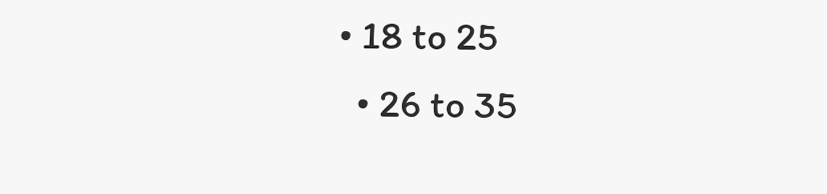• 18 to 25
  • 26 to 35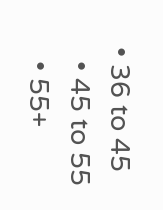• 36 to 45
  • 45 to 55
  • 55+